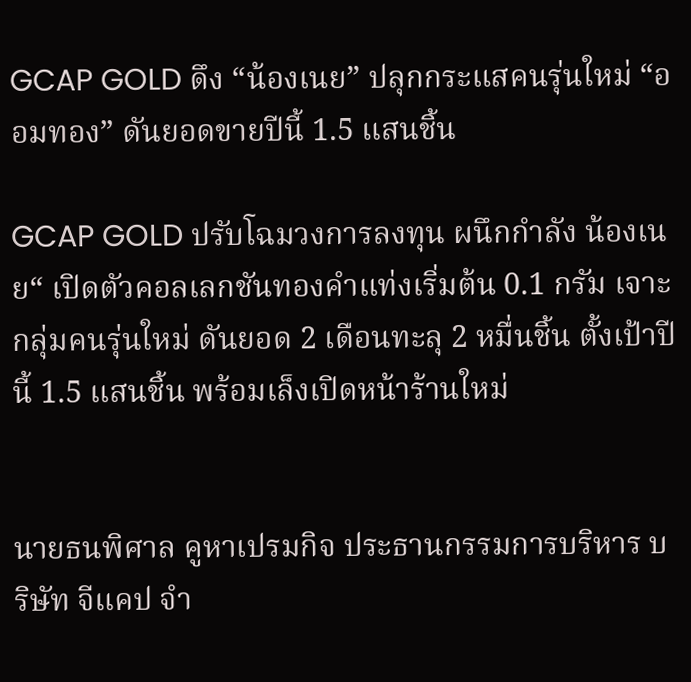GCAP GOLD ดึง “น้องเนย” ปลุกกระแสคนรุ่นใหม่ “ออมทอง” ดันยอดขายปีนี้ 1.5 แสนชิ้น

GCAP GOLD ปรับโฉมวงการลงทุน ผนึกกำลัง น้องเนย“ เปิดตัวคอลเลกชันทองคำแท่งเริ่มต้น 0.1 กรัม เจาะกลุ่มคนรุ่นใหม่ ดันยอด 2 เดือนทะลุ 2 หมื่นชิ้น ตั้งเป้าปีนี้ 1.5 แสนชิ้น พร้อมเล็งเปิดหน้าร้านใหม่


นายธนพิศาล คูหาเปรมกิจ ประธานกรรมการบริหาร บริษัท จีแคป จำ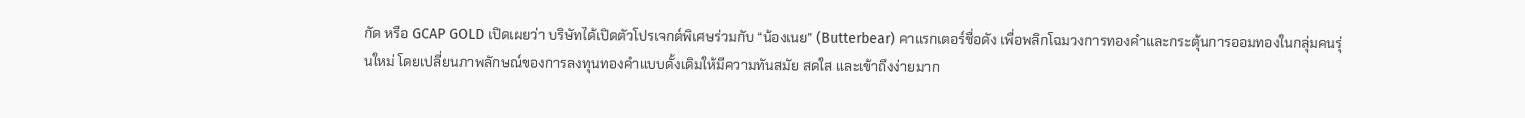กัด หรือ GCAP GOLD เปิดเผยว่า บริษัทได้เปิดตัวโปรเจกต์พิเศษร่วมกับ “น้องเนย” (Butterbear) คาแรกเตอร์ชื่อดัง เพื่อพลิกโฉมวงการทองคำและกระตุ้นการออมทองในกลุ่มคนรุ่นใหม่ โดยเปลี่ยนภาพลักษณ์ของการลงทุนทองคำแบบดั้งเดิมให้มีความทันสมัย สดใส และเข้าถึงง่ายมาก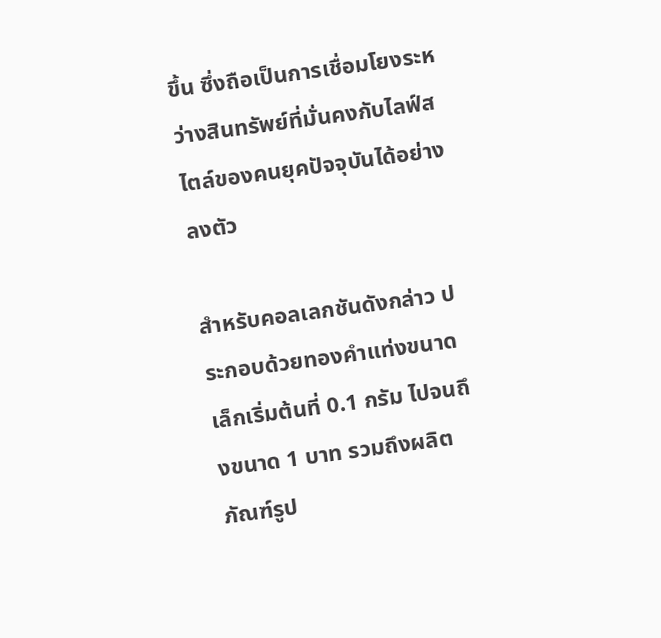ขึ้น ซึ่งถือเป็นการเชื่อมโยงระหว่างสินทรัพย์ที่มั่นคงกับไลฟ์สไตล์ของคนยุคปัจจุบันได้อย่างลงตัว

สำหรับคอลเลกชันดังกล่าว ประกอบด้วยทองคำแท่งขนาดเล็กเริ่มต้นที่ 0.1 กรัม ไปจนถึงขนาด 1 บาท รวมถึงผลิตภัณฑ์รูป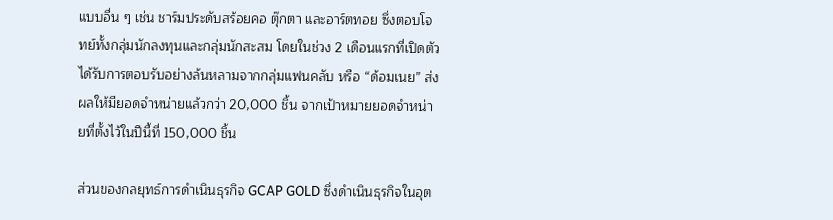แบบอื่น ๆ เช่น ชาร์มประดับสร้อยคอ ตุ๊กตา และอาร์ตทอย ซึ่งตอบโจทย์ทั้งกลุ่มนักลงทุนและกลุ่มนักสะสม โดยในช่วง 2 เดือนแรกที่เปิดตัว ได้รับการตอบรับอย่างล้นหลามจากกลุ่มแฟนคลับ หรือ “ด้อมเนย” ส่งผลให้มียอดจำหน่ายแล้วกว่า 20,000 ชิ้น จากเป้าหมายยอดจำหน่ายที่ตั้งไว้ในปีนี้ที่ 150,000 ชิ้น

ส่วนของกลยุทธ์การดำเนินธุรกิจ GCAP GOLD ซึ่งดำเนินธุรกิจในอุต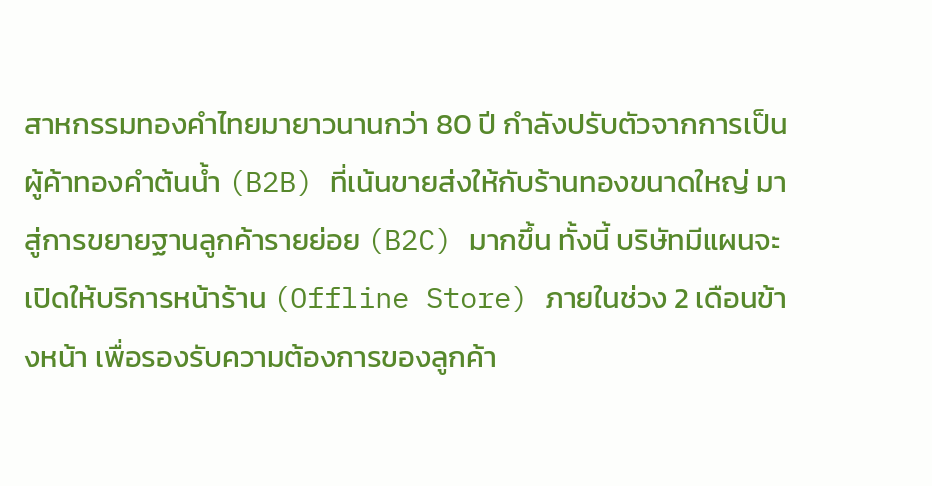สาหกรรมทองคำไทยมายาวนานกว่า 80 ปี กำลังปรับตัวจากการเป็นผู้ค้าทองคำต้นน้ำ (B2B) ที่เน้นขายส่งให้กับร้านทองขนาดใหญ่ มาสู่การขยายฐานลูกค้ารายย่อย (B2C) มากขึ้น ทั้งนี้ บริษัทมีแผนจะเปิดให้บริการหน้าร้าน (Offline Store) ภายในช่วง 2 เดือนข้างหน้า เพื่อรองรับความต้องการของลูกค้า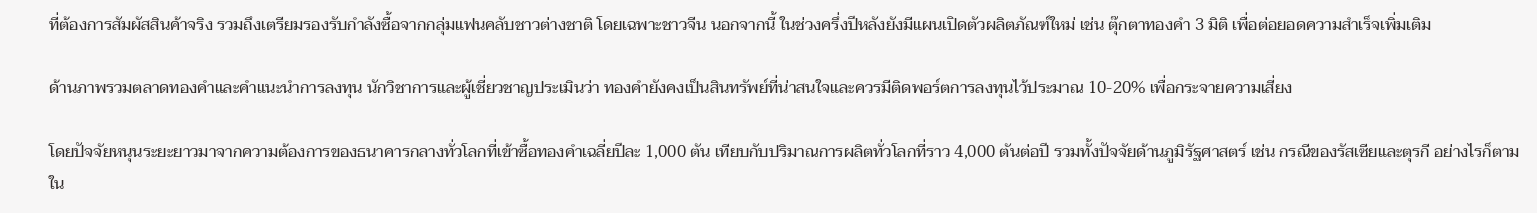ที่ต้องการสัมผัสสินค้าจริง รวมถึงเตรียมรองรับกำลังซื้อจากกลุ่มแฟนคลับชาวต่างชาติ โดยเฉพาะชาวจีน นอกจากนี้ ในช่วงครึ่งปีหลังยังมีแผนเปิดตัวผลิตภัณฑ์ใหม่ เช่น ตุ๊กตาทองคำ 3 มิติ เพื่อต่อยอดความสำเร็จเพิ่มเติม

ด้านภาพรวมตลาดทองคำและคำแนะนำการลงทุน นักวิชาการและผู้เชี่ยวชาญประเมินว่า ทองคำยังคงเป็นสินทรัพย์ที่น่าสนใจและควรมีติดพอร์ตการลงทุนไว้ประมาณ 10-20% เพื่อกระจายความเสี่ยง

โดยปัจจัยหนุนระยะยาวมาจากความต้องการของธนาคารกลางทั่วโลกที่เข้าซื้อทองคำเฉลี่ยปีละ 1,000 ตัน เทียบกับปริมาณการผลิตทั่วโลกที่ราว 4,000 ตันต่อปี รวมทั้งปัจจัยด้านภูมิรัฐศาสตร์ เช่น กรณีของรัสเซียและตุรกี อย่างไรก็ตาม ใน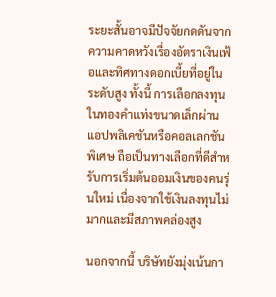ระยะสั้นอาจมีปัจจัยกดดันจากความคาดหวังเรื่องอัตราเงินเฟ้อและทิศทางดอกเบี้ยที่อยู่ในระดับสูง ทั้งนี้ การเลือกลงทุนในทองคำแท่งขนาดเล็กผ่านแอปพลิเคชันหรือคอลเลกชันพิเศษ ถือเป็นทางเลือกที่ดีสำหรับการเริ่มต้นออมเงินของคนรุ่นใหม่ เนื่องจากใช้เงินลงทุนไม่มากและมีสภาพคล่องสูง

นอกจากนี้ บริษัทยังมุ่งเน้นกา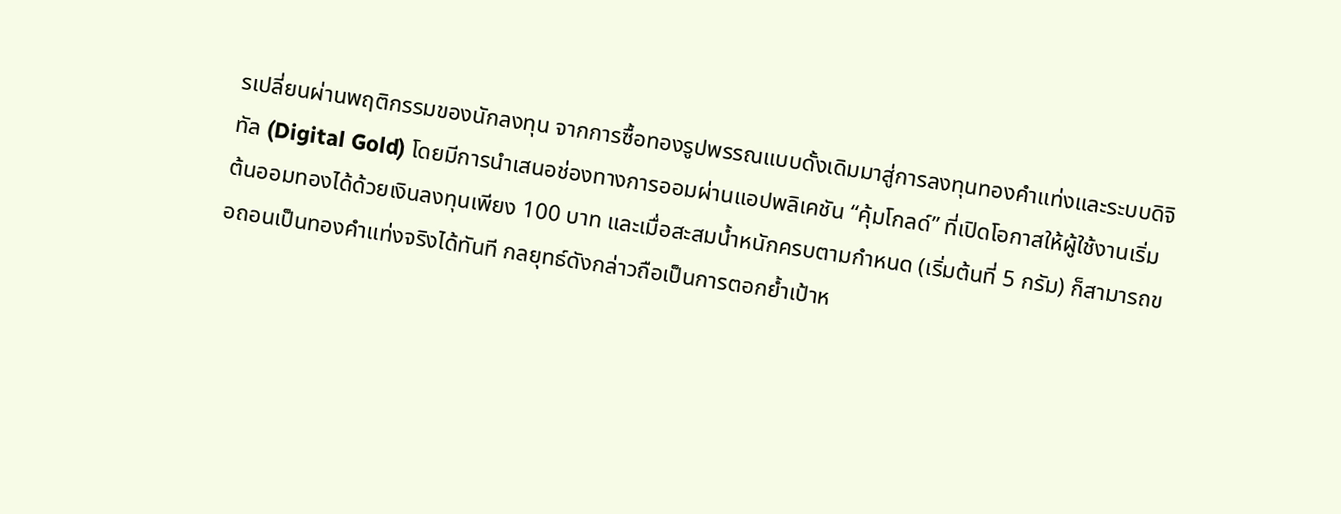รเปลี่ยนผ่านพฤติกรรมของนักลงทุน จากการซื้อทองรูปพรรณแบบดั้งเดิมมาสู่การลงทุนทองคำแท่งและระบบดิจิทัล (Digital Gold) โดยมีการนำเสนอช่องทางการออมผ่านแอปพลิเคชัน “คุ้มโกลด์” ที่เปิดโอกาสให้ผู้ใช้งานเริ่มต้นออมทองได้ด้วยเงินลงทุนเพียง 100 บาท และเมื่อสะสมน้ำหนักครบตามกำหนด (เริ่มต้นที่ 5 กรัม) ก็สามารถขอถอนเป็นทองคำแท่งจริงได้ทันที กลยุทธ์ดังกล่าวถือเป็นการตอกย้ำเป้าห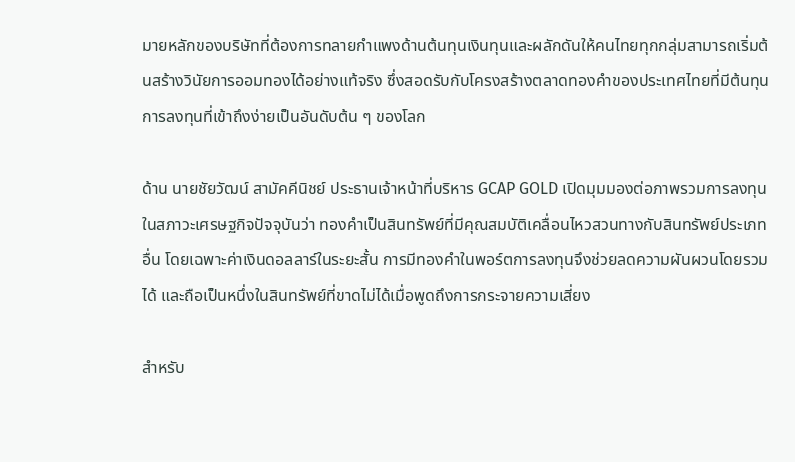มายหลักของบริษัทที่ต้องการทลายกำแพงด้านต้นทุนเงินทุนและผลักดันให้คนไทยทุกกลุ่มสามารถเริ่มต้นสร้างวินัยการออมทองได้อย่างแท้จริง ซึ่งสอดรับกับโครงสร้างตลาดทองคำของประเทศไทยที่มีต้นทุนการลงทุนที่เข้าถึงง่ายเป็นอันดับต้น ๆ ของโลก

ด้าน นายชัยวัฒน์ สามัคคีนิชย์ ประธานเจ้าหน้าที่บริหาร GCAP GOLD เปิดมุมมองต่อภาพรวมการลงทุนในสภาวะเศรษฐกิจปัจจุบันว่า ทองคำเป็นสินทรัพย์ที่มีคุณสมบัติเคลื่อนไหวสวนทางกับสินทรัพย์ประเภทอื่น โดยเฉพาะค่าเงินดอลลาร์ในระยะสั้น การมีทองคำในพอร์ตการลงทุนจึงช่วยลดความผันผวนโดยรวมได้ และถือเป็นหนึ่งในสินทรัพย์ที่ขาดไม่ได้เมื่อพูดถึงการกระจายความเสี่ยง

สำหรับ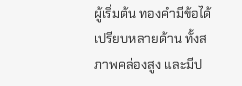ผู้เริ่มต้น ทองคำมีข้อได้เปรียบหลายด้าน ทั้งสภาพคล่องสูง และมีป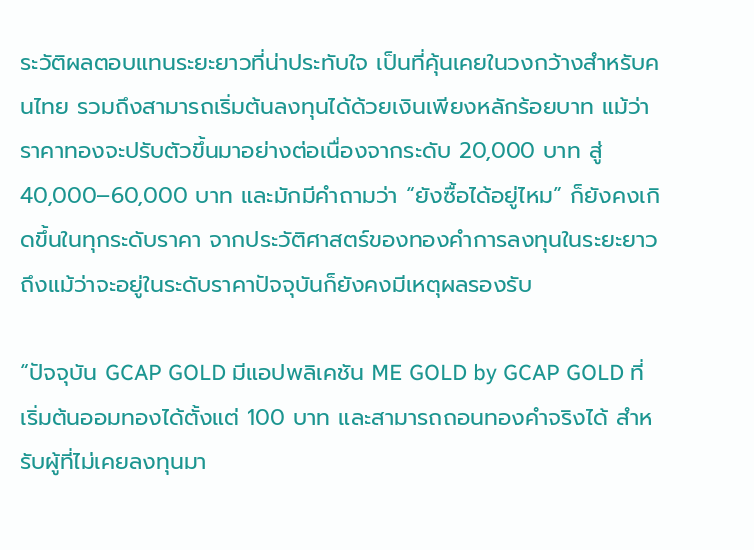ระวัติผลตอบแทนระยะยาวที่น่าประทับใจ เป็นที่คุ้นเคยในวงกว้างสำหรับคนไทย รวมถึงสามารถเริ่มต้นลงทุนได้ด้วยเงินเพียงหลักร้อยบาท แม้ว่าราคาทองจะปรับตัวขึ้นมาอย่างต่อเนื่องจากระดับ 20,000 บาท สู่ 40,000–60,000 บาท และมักมีคำถามว่า “ยังซื้อได้อยู่ไหม” ก็ยังคงเกิดขึ้นในทุกระดับราคา จากประวัติศาสตร์ของทองคำการลงทุนในระยะยาวถึงแม้ว่าจะอยู่ในระดับราคาปัจจุบันก็ยังคงมีเหตุผลรองรับ

“ปัจจุบัน GCAP GOLD มีแอปพลิเคชัน ME GOLD by GCAP GOLD ที่เริ่มต้นออมทองได้ตั้งแต่ 100 บาท และสามารถถอนทองคำจริงได้ สำหรับผู้ที่ไม่เคยลงทุนมา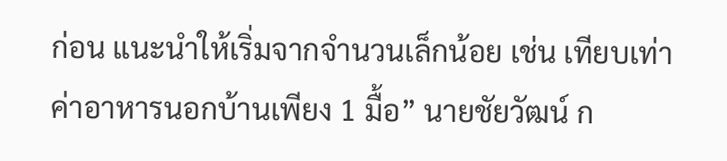ก่อน แนะนำให้เริ่มจากจำนวนเล็กน้อย เช่น เทียบเท่าค่าอาหารนอกบ้านเพียง 1 มื้อ” นายชัยวัฒน์ ก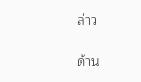ล่าว

ด้าน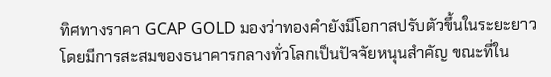ทิศทางราคา GCAP GOLD มองว่าทองคำยังมีโอกาสปรับตัวขึ้นในระยะยาว โดยมีการสะสมของธนาคารกลางทั่วโลกเป็นปัจจัยหนุนสำคัญ ขณะที่ใน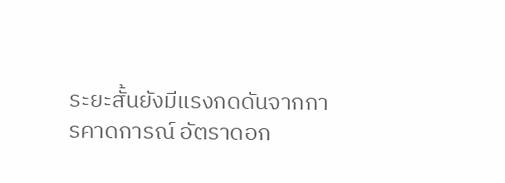ระยะสั้นยังมีแรงกดดันจากการคาดการณ์ อัตราดอก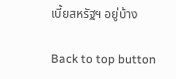เบี้ยสหรัฐฯ อยู่บ้าง

Back to top button